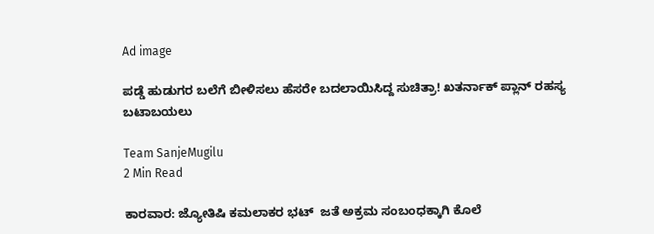Ad image

ಪಡ್ಡೆ ಹುಡುಗರ ಬಲೆಗೆ ಬೀಳಿಸಲು ಹೆಸರೇ ಬದಲಾಯಿಸಿದ್ದ ಸುಚಿತ್ರಾ! ಖತರ್ನಾಕ್ ಪ್ಲಾನ್ ರಹಸ್ಯ ಬಟಾಬಯಲು

Team SanjeMugilu
2 Min Read

ಕಾರವಾರ: ಜ್ಯೋತಿಷಿ ಕಮಲಾಕರ ಭಟ್  ಜತೆ ಅಕ್ರಮ ಸಂಬಂಧಕ್ಕಾಗಿ ಕೊಲೆ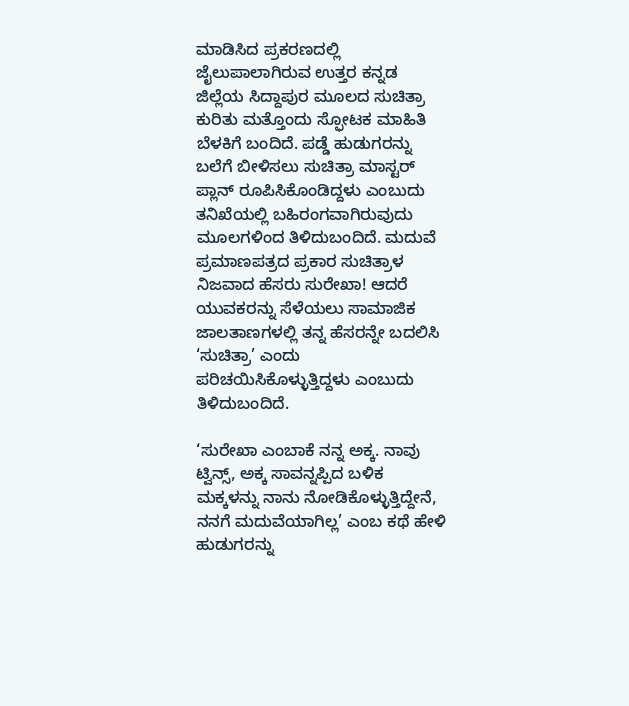ಮಾಡಿಸಿದ ಪ್ರಕರಣದಲ್ಲಿ ಜೈಲುಪಾಲಾಗಿರುವ ಉತ್ತರ ಕನ್ನಡ ಜಿಲ್ಲೆಯ ಸಿದ್ದಾಪುರ ಮೂಲದ ಸುಚಿತ್ರಾ ಕುರಿತು ಮತ್ತೊಂದು ಸ್ಫೋಟಕ ಮಾಹಿತಿ ಬೆಳಕಿಗೆ ಬಂದಿದೆ. ಪಡ್ಡೆ ಹುಡುಗರನ್ನು ಬಲೆಗೆ ಬೀಳಿಸಲು ಸುಚಿತ್ರಾ ಮಾಸ್ಟರ್ ಪ್ಲಾನ್ ರೂಪಿಸಿಕೊಂಡಿದ್ದಳು ಎಂಬುದು ತನಿಖೆಯಲ್ಲಿ ಬಹಿರಂಗವಾಗಿರುವುದು ಮೂಲಗಳಿಂದ ತಿಳಿದುಬಂದಿದೆ. ಮದುವೆ ಪ್ರಮಾಣಪತ್ರದ ಪ್ರಕಾರ ಸುಚಿತ್ರಾಳ ನಿಜವಾದ ಹೆಸರು ಸುರೇಖಾ! ಆದರೆ ಯುವಕರನ್ನು ಸೆಳೆಯಲು ಸಾಮಾಜಿಕ ಜಾಲತಾಣಗಳಲ್ಲಿ ತನ್ನ ಹೆಸರನ್ನೇ ಬದಲಿಸಿ ‘ಸುಚಿತ್ರಾ’ ಎಂದು ಪರಿಚಯಿಸಿಕೊಳ್ಳುತ್ತಿದ್ದಳು ಎಂಬುದು ತಿಳಿದುಬಂದಿದೆ.

‘ಸುರೇಖಾ ಎಂಬಾಕೆ ನನ್ನ ಅಕ್ಕ. ನಾವು ಟ್ವಿನ್ಸ್, ಅಕ್ಕ ಸಾವನ್ನಪ್ಪಿದ ಬಳಿಕ ಮಕ್ಕಳನ್ನು ನಾನು ನೋಡಿಕೊಳ್ಳುತ್ತಿದ್ದೇನೆ, ನನಗೆ ಮದುವೆಯಾಗಿಲ್ಲ’ ಎಂಬ ಕಥೆ ಹೇಳಿ ಹುಡುಗರನ್ನು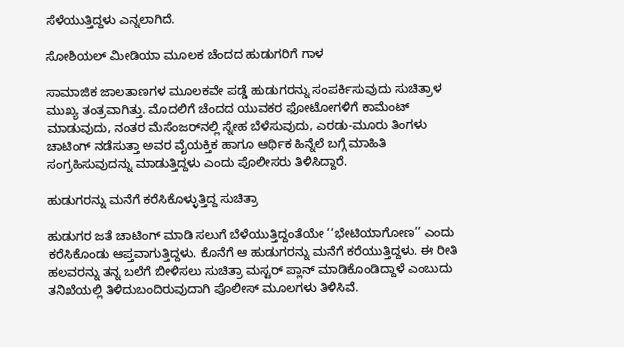ಸೆಳೆಯುತ್ತಿದ್ದಳು ಎನ್ನಲಾಗಿದೆ.

ಸೋಶಿಯಲ್ ಮೀಡಿಯಾ ಮೂಲಕ ಚೆಂದದ ಹುಡುಗರಿಗೆ ಗಾಳ

ಸಾಮಾಜಿಕ ಜಾಲತಾಣಗಳ ಮೂಲಕವೇ ಪಡ್ಡೆ ಹುಡುಗರನ್ನು ಸಂಪರ್ಕಿಸುವುದು ಸುಚಿತ್ರಾಳ ಮುಖ್ಯ ತಂತ್ರವಾಗಿತ್ತು. ಮೊದಲಿಗೆ ಚೆಂದದ ಯುವಕರ ಫೋಟೋಗಳಿಗೆ ಕಾಮೆಂಟ್ ಮಾಡುವುದು, ನಂತರ ಮೆಸೆಂಜರ್‌ನಲ್ಲಿ ಸ್ನೇಹ ಬೆಳೆಸುವುದು, ಎರಡು-ಮೂರು ತಿಂಗಳು ಚಾಟಿಂಗ್ ನಡೆಸುತ್ತಾ ಅವರ ವೈಯಕ್ತಿಕ ಹಾಗೂ ಆರ್ಥಿಕ ಹಿನ್ನೆಲೆ ಬಗ್ಗೆ ಮಾಹಿತಿ ಸಂಗ್ರಹಿಸುವುದನ್ನು ಮಾಡುತ್ತಿದ್ದಳು ಎಂದು ಪೊಲೀಸರು ತಿಳಿಸಿದ್ದಾರೆ.

ಹುಡುಗರನ್ನು ಮನೆಗೆ ಕರೆಸಿಕೊಳ್ಳುತ್ತಿದ್ದ ಸುಚಿತ್ರಾ

ಹುಡುಗರ ಜತೆ ಚಾಟಿಂಗ್ ಮಾಡಿ ಸಲುಗೆ ಬೆಳೆಯುತ್ತಿದ್ದಂತೆಯೇ ‘‘ಭೇಟಿಯಾಗೋಣ’’ ಎಂದು ಕರೆಸಿಕೊಂಡು ಆಪ್ತವಾಗುತ್ತಿದ್ದಳು. ಕೊನೆಗೆ ಆ ಹುಡುಗರನ್ನು ಮನೆಗೆ ಕರೆಯುತ್ತಿದ್ದಳು. ಈ ರೀತಿ ಹಲವರನ್ನು ತನ್ನ ಬಲೆಗೆ ಬೀಳಿಸಲು ಸುಚಿತ್ರಾ ಮಸ್ಟರ್ ಪ್ಲಾನ್ ಮಾಡಿಕೊಂಡಿದ್ದಾಳೆ ಎಂಬುದು ತನಿಖೆಯಲ್ಲಿ ತಿಳಿದುಬಂದಿರುವುದಾಗಿ ಪೊಲೀಸ್ ಮೂಲಗಳು ತಿಳಿಸಿವೆ.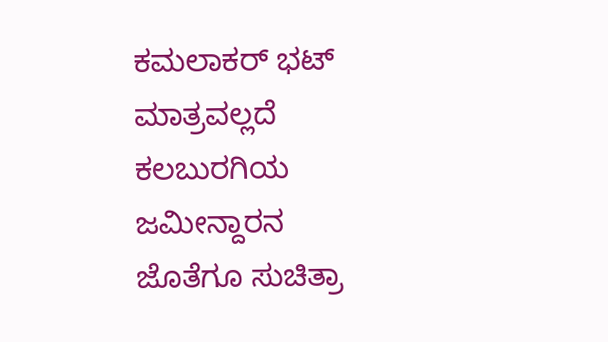ಕಮಲಾಕರ್ ಭಟ್ ಮಾತ್ರವಲ್ಲದೆ ಕಲಬುರಗಿಯ ಜಮೀನ್ದಾರನ ಜೊತೆಗೂ ಸುಚಿತ್ರಾ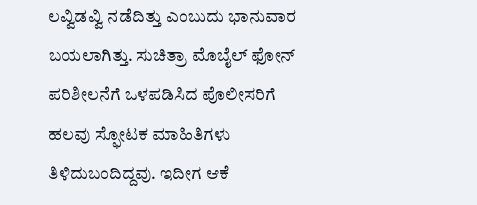ಲವ್ವಿಡವ್ವಿ ನಡೆದಿತ್ತು ಎಂಬುದು ಭಾನುವಾರ ಬಯಲಾಗಿತ್ತು. ಸುಚಿತ್ರಾ ಮೊಬೈಲ್ ಫೋನ್ ಪರಿಶೀಲನೆಗೆ ಒಳಪಡಿಸಿದ ಪೊಲೀಸರಿಗೆ ಹಲವು ಸ್ಫೋಟಕ ಮಾಹಿತಿಗಳು ತಿಳಿದುಬಂದಿದ್ದವು. ಇದೀಗ ಆಕೆ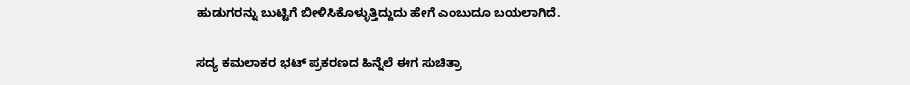ಹುಡುಗರನ್ನು ಬುಟ್ಟಿಗೆ ಬೀಳಿಸಿಕೊಳ್ಳುತ್ತಿದ್ದುದು ಹೇಗೆ ಎಂಬುದೂ ಬಯಲಾಗಿದೆ.

ಸದ್ಯ ಕಮಲಾಕರ ಭಟ್ ಪ್ರಕರಣದ ಹಿನ್ನೆಲೆ ಈಗ ಸುಚಿತ್ರಾ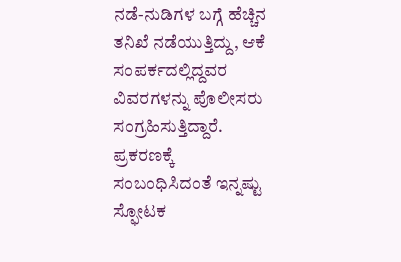ನಡೆ-ನುಡಿಗಳ ಬಗ್ಗೆ ಹೆಚ್ಚಿನ ತನಿಖೆ ನಡೆಯುತ್ತಿದ್ದು, ಆಕೆ ಸಂಪರ್ಕದಲ್ಲಿದ್ದವರ ವಿವರಗಳನ್ನು ಪೊಲೀಸರು ಸಂಗ್ರಹಿಸುತ್ತಿದ್ದಾರೆ. ಪ್ರಕರಣಕ್ಕೆ ಸಂಬಂಧಿಸಿದಂತೆ ಇನ್ನಷ್ಟು ಸ್ಫೋಟಕ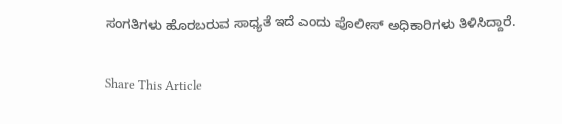ಸಂಗತಿಗಳು ಹೊರಬರುವ ಸಾಧ್ಯತೆ ಇದೆ ಎಂದು ಪೊಲೀಸ್ ಅಧಿಕಾರಿಗಳು ತಿಳಿಸಿದ್ದಾರೆ.

Share This Article